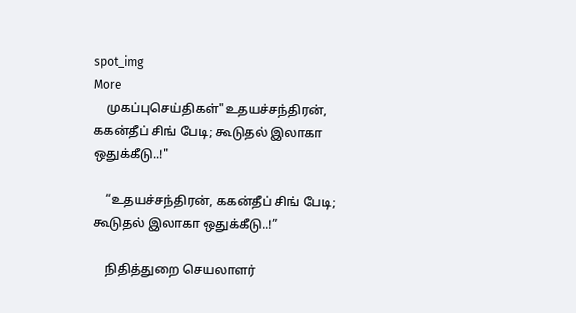spot_img
More
    முகப்புசெய்திகள்"உதயச்சந்திரன், ககன்தீப் சிங் பேடி; கூடுதல் இலாகா ஒதுக்கீடு..!"

    “உதயச்சந்திரன், ககன்தீப் சிங் பேடி; கூடுதல் இலாகா ஒதுக்கீடு..!”

    நிதித்துறை செயலாளர்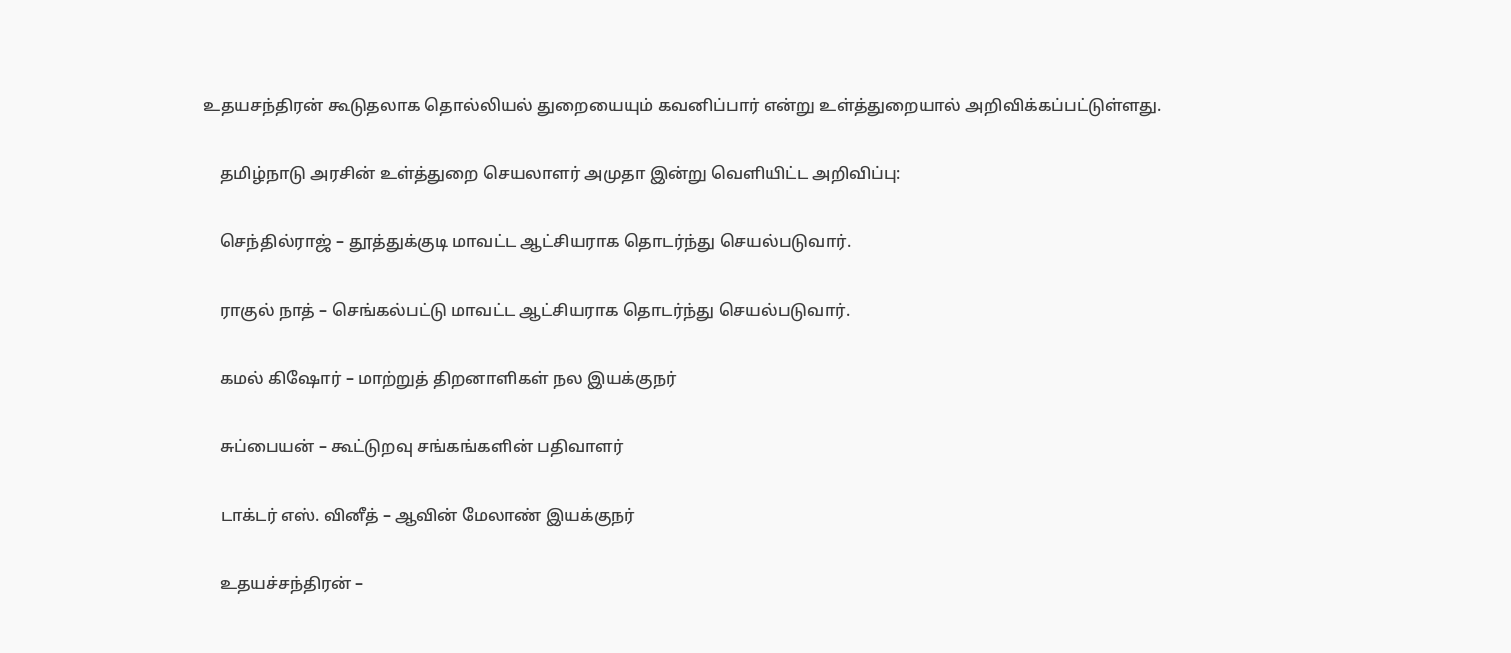உதயசந்திரன் கூடுதலாக தொல்லியல் துறையையும் கவனிப்பார் என்று உள்த்துறையால் அறிவிக்கப்பட்டுள்ளது.

    தமிழ்நாடு அரசின் உள்த்துறை செயலாளர் அமுதா இன்று வெளியிட்ட அறிவிப்பு:

    செந்தில்ராஜ் – தூத்துக்குடி மாவட்ட ஆட்சியராக தொடர்ந்து செயல்படுவார்.

    ராகுல் நாத் – செங்கல்பட்டு மாவட்ட ஆட்சியராக தொடர்ந்து செயல்படுவார்.

    கமல் கிஷோர் – மாற்றுத் திறனாளிகள் நல இயக்குநர்

    சுப்பையன் – கூட்டுறவு சங்கங்களின் பதிவாளர்

    டாக்டர் எஸ். வினீத் – ஆவின் மேலாண் இயக்குநர்

    உதயச்சந்திரன் –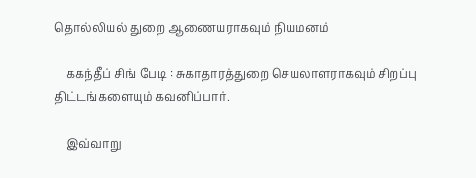தொல்லியல் துறை ஆணையராகவும் நியமனம்

    ககந்தீப் சிங் பேடி : சுகாதாரத்துறை செயலாளராகவும் சிறப்பு திட்டங்களையும் கவனிப்பார்.

    இவ்வாறு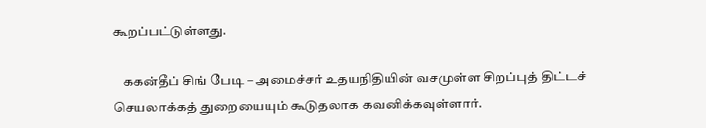கூறப்பட்டுள்ளது.

    ககன்தீப் சிங் பேடி – அமைச்சர் உதயநிதியின் வசமுள்ள சிறப்புத் திட்டச் செயலாக்கத் துறையையும் கூடுதலாக கவனிக்கவுள்ளார்.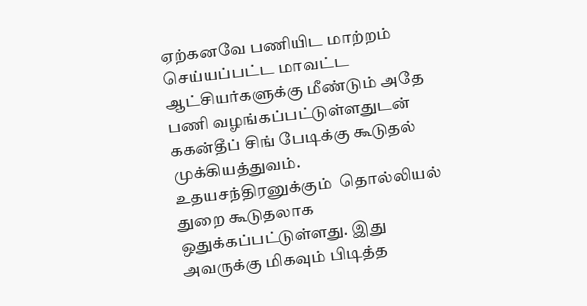ஏற்கனவே பணியிட மாற்றம் செய்யப்பட்ட மாவட்ட ஆட்சியர்களுக்கு மீண்டும் அதே பணி வழங்கப்பட்டுள்ளதுடன் ககன்தீப் சிங் பேடிக்கு கூடுதல் முக்கியத்துவம். உதயசந்திரனுக்கும்  தொல்லியல் துறை கூடுதலாக ஒதுக்கப்பட்டுள்ளது. இது அவருக்கு மிகவும் பிடித்த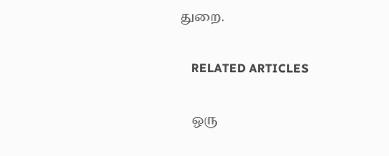துறை.

    RELATED ARTICLES

    ஒரு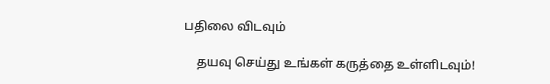பதிலை விடவும்

    தயவு செய்து உங்கள் கருத்தை உள்ளிடவும்!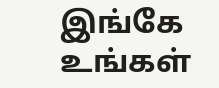இங்கே உங்கள்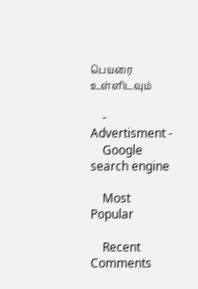பெயரை உள்ளிடவும்

    - Advertisment -
    Google search engine

    Most Popular

    Recent Comments